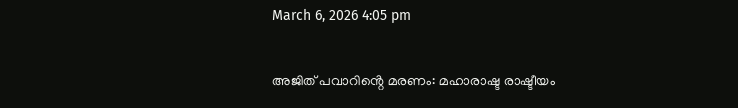March 6, 2026 4:05 pm

അജിത് പവാറിൻ്റെ മരണം: മഹാരാഷ്ട രാഷ്ടീയം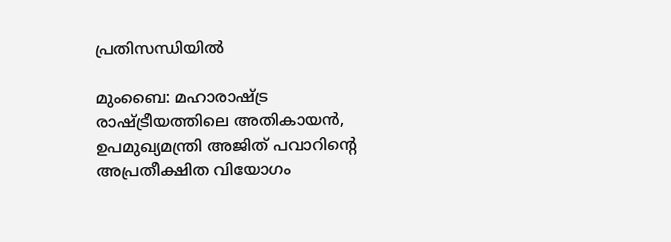പ്രതിസന്ധിയിൽ

മുംബൈ: മഹാരാഷ്ട്ര രാഷ്ട്രീയത്തിലെ അതികായൻ, ഉപമുഖ്യമന്ത്രി അജിത് പവാറിന്‍റെ അപ്രതീക്ഷിത വിയോഗം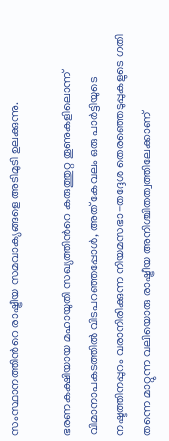സംസ്ഥാനത്തിന്‍റെ രാഷ്ട്രീയ സമവാക്യങ്ങളെ അടിമുടി ഉലക്കുന്നു.

ഭരണകക്ഷിയായ മഹായുതി സഖ്യത്തിന്‍റെ കരുത്തുറ്റ തൂണുകളിലൊന്ന് വിമാനാപകടത്തിൽ വിടപറഞ്ഞപ്പോൾ, അത് കേവലം ഒരു പാർട്ടിയുടെ നഷ്ടത്തിനപ്പുറം വരാനിരിക്കുന്ന നിയമസഭാ-തദ്ദേശ തെരഞ്ഞെടുപ്പുകളുടെ ഗതി തന്നെ മാറ്റുന്ന വലിയൊരു രാഷ്ട്രീയ അനിശ്ചിതത്വത്തിലേക്കാണ്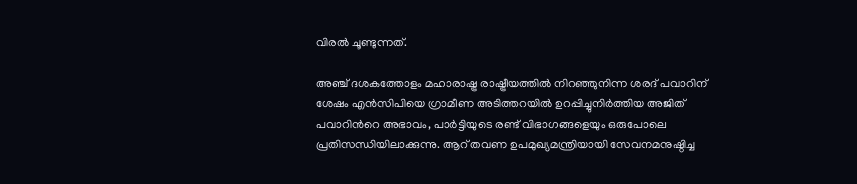വിരൽ ചൂണ്ടുന്നത്.

അഞ്ച് ദശകത്തോളം മഹാരാഷ്ട്ര രാഷ്ട്രീയത്തിൽ നിറഞ്ഞുനിന്ന ശരദ് പവാറിന് ശേഷം എൻസിപിയെ ഗ്രാമീണ അടിത്തറയിൽ ഉറപ്പിച്ചുനിർത്തിയ അജിത് പവാറിന്‍റെ അഭാവം, പാർട്ടിയുടെ രണ്ട് വിഭാഗങ്ങളെയും ഒരുപോലെ പ്രതിസന്ധിയിലാക്കുന്നു. ആറ് തവണ ഉപമുഖ്യമന്ത്രിയായി സേവനമനുഷ്ഠിച്ച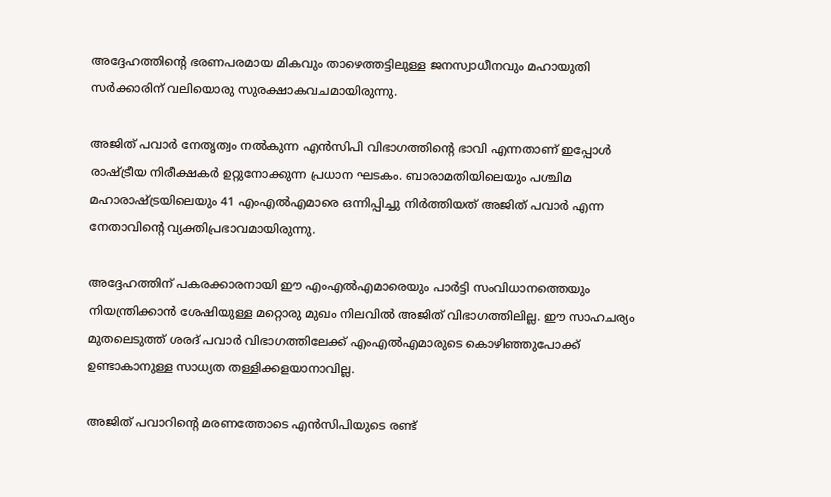അദ്ദേഹത്തിന്‍റെ ഭരണപരമായ മികവും താഴെത്തട്ടിലുള്ള ജനസ്വാധീനവും മഹായുതി സർക്കാരിന് വലിയൊരു സുരക്ഷാകവചമായിരുന്നു.

അജിത് പവാർ നേതൃത്വം നൽകുന്ന എൻസിപി വിഭാഗത്തിന്റെ ഭാവി എന്നതാണ് ഇപ്പോൾ രാഷ്ട്രീയ നിരീക്ഷകർ ഉറ്റുനോക്കുന്ന പ്രധാന ഘടകം. ബാരാമതിയിലെയും പശ്ചിമ മഹാരാഷ്ട്രയിലെയും 41 എംഎൽഎമാരെ ഒന്നിപ്പിച്ചു നിർത്തിയത് അജിത് പവാർ എന്ന നേതാവിന്റെ വ്യക്തിപ്രഭാവമായിരുന്നു.

അദ്ദേഹത്തിന് പകരക്കാരനായി ഈ എംഎൽഎമാരെയും പാർട്ടി സംവിധാനത്തെയും നിയന്ത്രിക്കാൻ ശേഷിയുള്ള മറ്റൊരു മുഖം നിലവിൽ അജിത് വിഭാഗത്തിലില്ല. ഈ സാഹചര്യം മുതലെടുത്ത് ശരദ് പവാർ വിഭാഗത്തിലേക്ക് എംഎൽഎമാരുടെ കൊഴിഞ്ഞുപോക്ക് ഉണ്ടാകാനുള്ള സാധ്യത തള്ളിക്കളയാനാവില്ല.

അജിത് പവാറിന്റെ മരണത്തോടെ എൻസിപിയുടെ രണ്ട്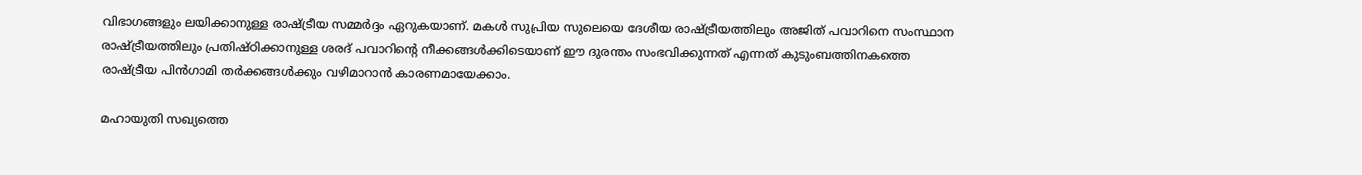വിഭാഗങ്ങളും ലയിക്കാനുള്ള രാഷ്ട്രീയ സമ്മർദ്ദം ഏറുകയാണ്. മകൾ സുപ്രിയ സുലെയെ ദേശീയ രാഷ്ട്രീയത്തിലും അജിത് പവാറിനെ സംസ്ഥാന രാഷ്ട്രീയത്തിലും പ്രതിഷ്ഠിക്കാനുള്ള ശരദ് പവാറിന്‍റെ നീക്കങ്ങൾക്കിടെയാണ് ഈ ദുരന്തം സംഭവിക്കുന്നത് എന്നത് കുടുംബത്തിനകത്തെ രാഷ്ട്രീയ പിൻഗാമി തർക്കങ്ങൾക്കും വഴിമാറാൻ കാരണമായേക്കാം.

മഹായുതി സഖ്യത്തെ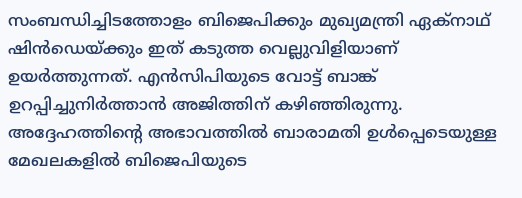സംബന്ധിച്ചിടത്തോളം ബിജെപിക്കും മുഖ്യമന്ത്രി ഏക്നാഥ് ഷിൻഡെയ്ക്കും ഇത് കടുത്ത വെല്ലുവിളിയാണ് ഉയർത്തുന്നത്. എൻസിപിയുടെ വോട്ട് ബാങ്ക് ഉറപ്പിച്ചുനിർത്താൻ അജിത്തിന് കഴിഞ്ഞിരുന്നു. അദ്ദേഹത്തിന്റെ അഭാവത്തിൽ ബാരാമതി ഉൾപ്പെടെയുള്ള മേഖലകളിൽ ബിജെപിയുടെ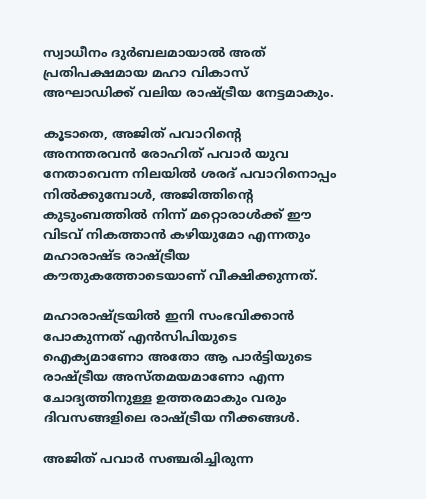സ്വാധീനം ദുർബലമായാൽ അത് പ്രതിപക്ഷമായ മഹാ വികാസ് അഘാഡിക്ക് വലിയ രാഷ്ട്രീയ നേട്ടമാകും.

കൂടാതെ, അജിത് പവാറിന്‍റെ അനന്തരവൻ രോഹിത് പവാർ യുവ നേതാവെന്ന നിലയിൽ ശരദ് പവാറിനൊപ്പം നിൽക്കുമ്പോൾ, അജിത്തിന്‍റെ കുടുംബത്തിൽ നിന്ന് മറ്റൊരാൾക്ക് ഈ വിടവ് നികത്താൻ കഴിയുമോ എന്നതും മഹാരാഷ്ട രാഷ്ട്രീയ കൗതുകത്തോടെയാണ് വീക്ഷിക്കുന്നത്.

മഹാരാഷ്ട്രയിൽ ഇനി സംഭവിക്കാൻ പോകുന്നത് എൻസിപിയുടെ ഐക്യമാണോ അതോ ആ പാർട്ടിയുടെ രാഷ്ട്രീയ അസ്തമയമാണോ എന്ന ചോദ്യത്തിനുള്ള ഉത്തരമാകും വരും ദിവസങ്ങളിലെ രാഷ്ട്രീയ നീക്കങ്ങൾ.

അജിത് പവാർ സഞ്ചരിച്ചിരുന്ന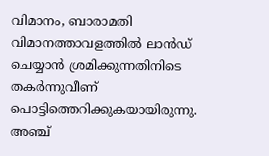വിമാനം, ബാരാമതി വിമാനത്താവളത്തിൽ ലാൻഡ് ചെയ്യാൻ ശ്രമിക്കുന്നതിനിടെ  തകർന്നുവീണ് പൊട്ടിത്തെറിക്കുകയായിരുന്നു.  അഞ്ച്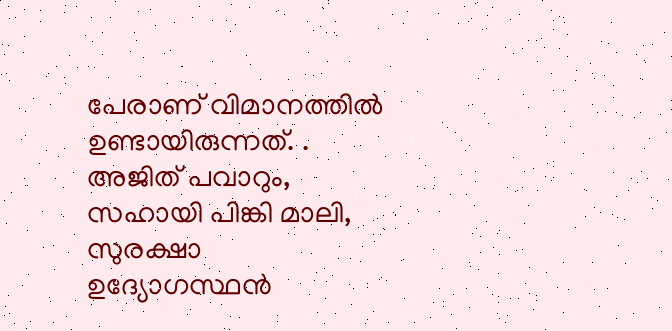പേരാണ് വിമാനത്തിൽ ഉണ്ടായിരുന്നത്. . അജിത് പവാറും,  സഹായി പിങ്കി മാലി, സുരക്ഷാ ഉദ്യോഗസ്ഥൻ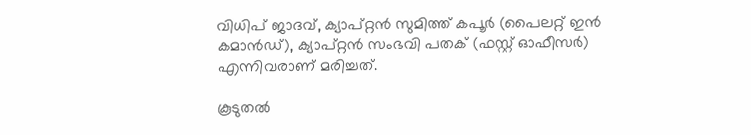വിധിപ് ജാദവ്, ക്യാപ്റ്റൻ സുമിത്ത് കപൂർ (പൈലറ്റ് ഇൻ കമാൻഡ്), ക്യാപ്റ്റൻ സംഭവി പതക് (ഫസ്റ്റ് ഓഫീസർ) എന്നിവരാണ് മരിച്ചത്.

കൂടുതൽ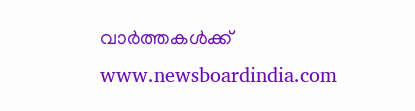വാർത്തകൾക്ക് www.newsboardindia.com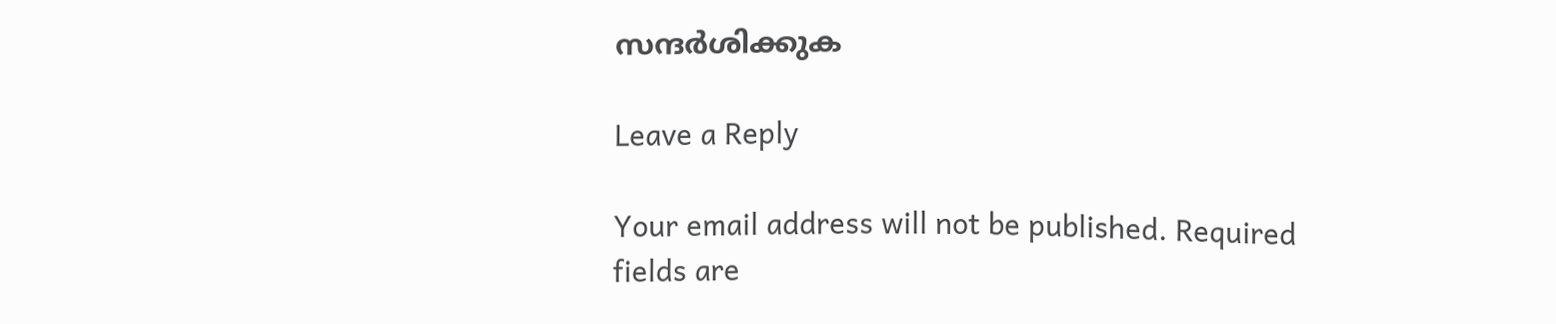സന്ദർശിക്കുക

Leave a Reply

Your email address will not be published. Required fields are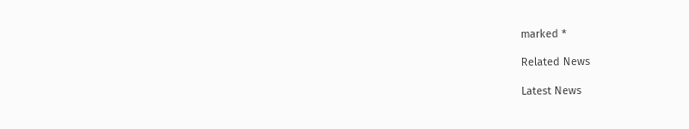marked *

Related News

Latest News